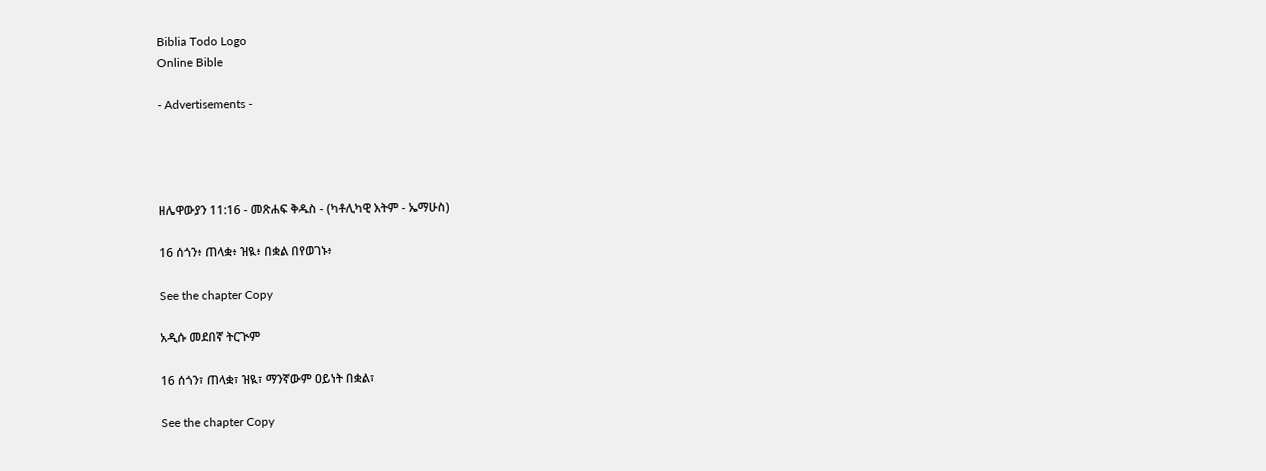Biblia Todo Logo
Online Bible

- Advertisements -




ዘሌዋውያን 11:16 - መጽሐፍ ቅዱስ - (ካቶሊካዊ እትም - ኤማሁስ)

16 ሰጎን፥ ጠላቋ፥ ዝዪ፥ በቋል በየወገኑ፥

See the chapter Copy

አዲሱ መደበኛ ትርጒም

16 ሰጎን፣ ጠላቋ፣ ዝዪ፣ ማንኛውም ዐይነት በቋል፣

See the chapter Copy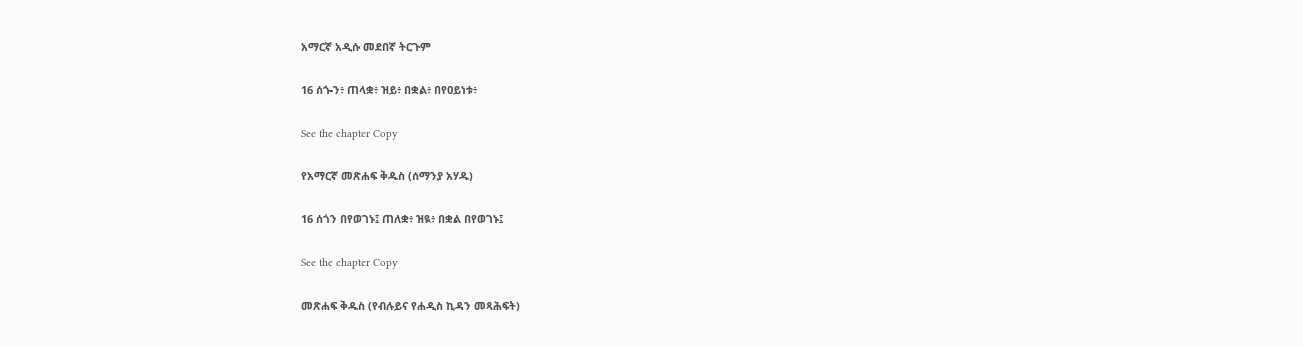አማርኛ አዲሱ መደበኛ ትርጉም

16 ሰጐን፥ ጠላቋ፥ ዝይ፥ በቋል፥ በየዐይነቱ፥

See the chapter Copy

የአማርኛ መጽሐፍ ቅዱስ (ሰማንያ አሃዱ)

16 ሰጎን በየወገኑ፤ ጠለቋ፥ ዝዪ፥ በቋል በየወገኑ፤

See the chapter Copy

መጽሐፍ ቅዱስ (የብሉይና የሐዲስ ኪዳን መጻሕፍት)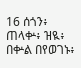16 ሰጎን፥ ጠላቍ፥ ዝዪ፥ በቍል በየወገኑ፥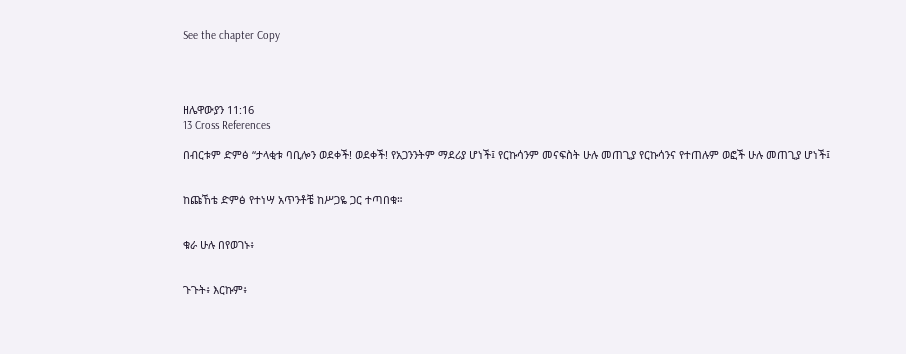See the chapter Copy




ዘሌዋውያን 11:16
13 Cross References

በብርቱም ድምፅ “ታላቂቱ ባቢሎን ወደቀች! ወደቀች! የአጋንንትም ማደሪያ ሆነች፤ የርኩሳንም መናፍስት ሁሉ መጠጊያ የርኩሳንና የተጠሉም ወፎች ሁሉ መጠጊያ ሆነች፤


ከጩኸቴ ድምፅ የተነሣ አጥንቶቼ ከሥጋዬ ጋር ተጣበቁ።


ቁራ ሁሉ በየወገኑ፥


ጉጉት፥ እርኩም፥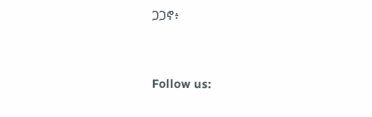ጋጋኖ፥


Follow us: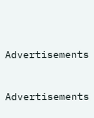Advertisements


Advertisements